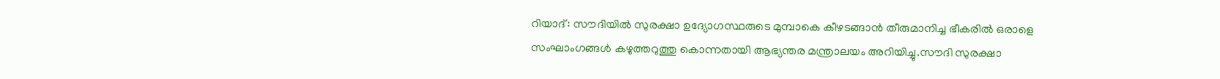റിയാദ്: സൗദിയില്‍ സുരക്ഷാ ഉദ്യോഗസ്ഥരുടെ മുമ്പാകെ കീഴടങ്ങാന്‍ തീരുമാനിച്ച ഭീകരില്‍ ഒരാളെ സംഘാംഗങ്ങൾ കഴുത്തറുത്തു കൊന്നതായി ആഭ്യന്തര മന്ത്രാലയം അറിയിച്ചു.സൗദി സുരക്ഷാ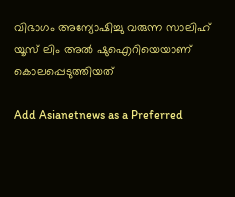വിഭാഗം അന്യോഷിച്ചു വരുന്ന സാലിഹ് യൂസ് ലിം അൽ ഷുഐറിയെയാണ് കൊലപ്പെടുത്തിയത്

Add Asianetnews as a Preferred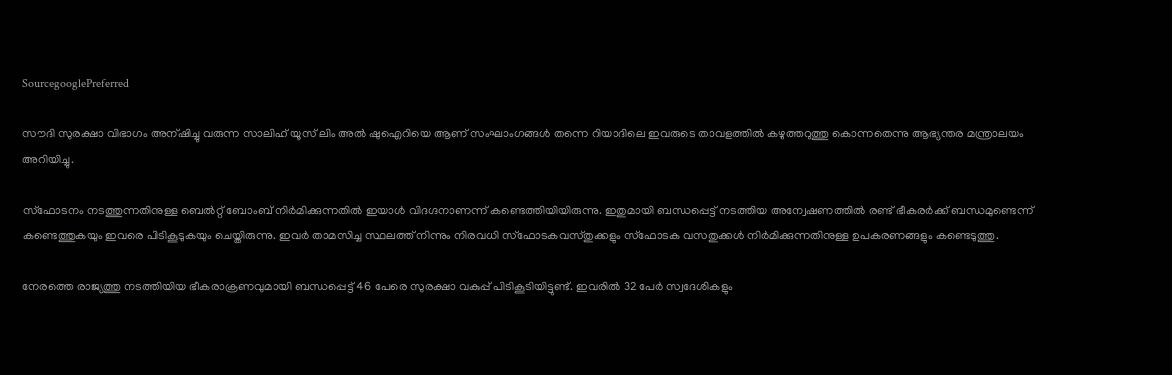SourcegooglePreferred

സൗദി സുരക്ഷാ വിഭാഗം അന്ഷിച്ചു വരുന്ന സാലിഹ് യൂസ് ലിം അൽ ഷുഐറിയെ ആണ് സംഘാംഗങ്ങൾ തന്നെ റിയാദിലെ ഇവരുടെ താവളത്തിൽ കഴുത്തറുത്തു കൊന്നതെന്നു ആഭ്യന്തര മന്ത്രാലയം അറിയിച്ചു.

സ്‌ഫോടനം നടത്തുന്നതിനുള്ള ബെല്‍റ്റ് ബോംബ് നിര്‍മിക്കുന്നതില്‍ ഇയാള്‍ വിദഗ്ദനാണന്ന് കണ്ടെത്തിയിയിരുന്നു. ഇതുമായി ബന്ധപ്പെട്ട് നടത്തിയ അന്വേഷണത്തിൽ രണ്ട് ഭീകരര്‍ക്ക് ബന്ധമുണ്ടെന്ന് കണ്ടെത്തുകയും ഇവരെ പിടികൂടുകയും ചെയ്തിരുന്നു. ഇവര്‍ താമസിച്ച സ്ഥലത്ത് നിന്നും നിരവധി സ്‌ഫോടകവസ്തുക്കളും സ്‌ഫോടക വസതുക്കള്‍ നിര്‍മിക്കുന്നതിനുള്ള ഉപകരണങ്ങളും കണ്ടെടുത്തു.

നേരത്തെ രാജ്യത്തു നടത്തിയിയ ഭീകരാക്രണവുമായി ബന്ധപ്പെട്ട് 46 പേരെ സുരക്ഷാ വകുപ്പ് പിടികൂടിയിട്ടുണ്ട്. ഇവരില്‍ 32 പേര്‍ സ്വദേശികളും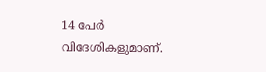14 പേര്‍ വിദേശികളുമാണ്.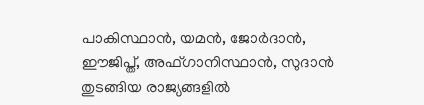പാകിസ്ഥാന്‍, യമന്‍, ജോര്‍ദാന്‍, ഈജിപ്ത്, അഫ്ഗാനിസ്ഥാന്‍, സുദാന്‍ തുടങ്ങിയ രാജ്യങ്ങളില്‍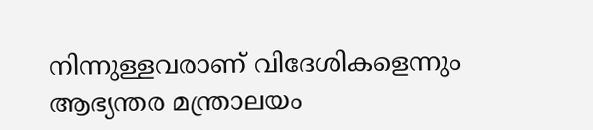നിന്നുള്ളവരാണ് വിദേശികളെന്നും ആഭ്യന്തര മന്ത്രാലയം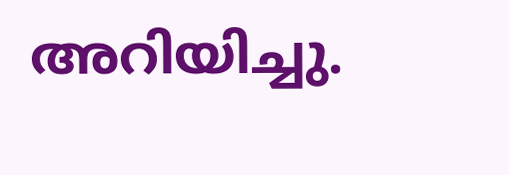അറിയിച്ചു.